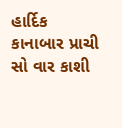હાર્દિક કાનાબાર પ્રાચી
સો વાર કાશી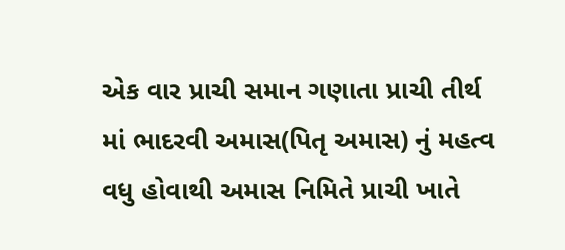એક વાર પ્રાચી સમાન ગણાતા પ્રાચી તીર્થ માં ભાદરવી અમાસ(પિતૃ અમાસ) નું મહત્વ વધુ હોવાથી અમાસ નિમિતે પ્રાચી ખાતે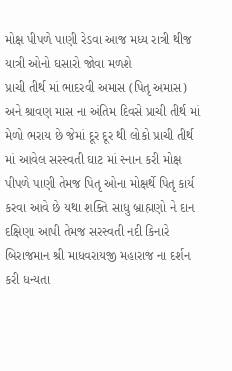મોક્ષ પીપળે પાણી રેડવા આજ મધ્ય રાત્રી થીજ યાત્રી ઓનો ઘસારો જોવા મળશે
પ્રાચી તીર્થ માં ભાદરવી અમાસ (પિતૃ અમાસ) અને શ્રાવણ માસ ના અંતિમ દિવસે પ્રાચી તીર્થ માં મેળો ભરાય છે જેમાં દૂર દૂર થી લોકો પ્રાચી તીર્થ માં આવેલ સરસ્વતી ઘાટ માં સ્નાન કરી મોક્ષ પીપળે પાણી તેમજ પિતૃ ઓના મોક્ષર્થે પિતૃ કાર્ય કરવા આવે છે યથા શક્તિ સાધુ બ્રાહ્મણો ને દાન દક્ષિણા આપી તેમજ સરસ્વતી નદી કિનારે બિરાજમાન શ્રી માધવરાયજી મહારાજ ના દર્શન કરી ધન્યતા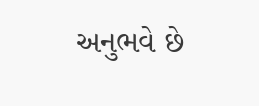અનુભવે છે